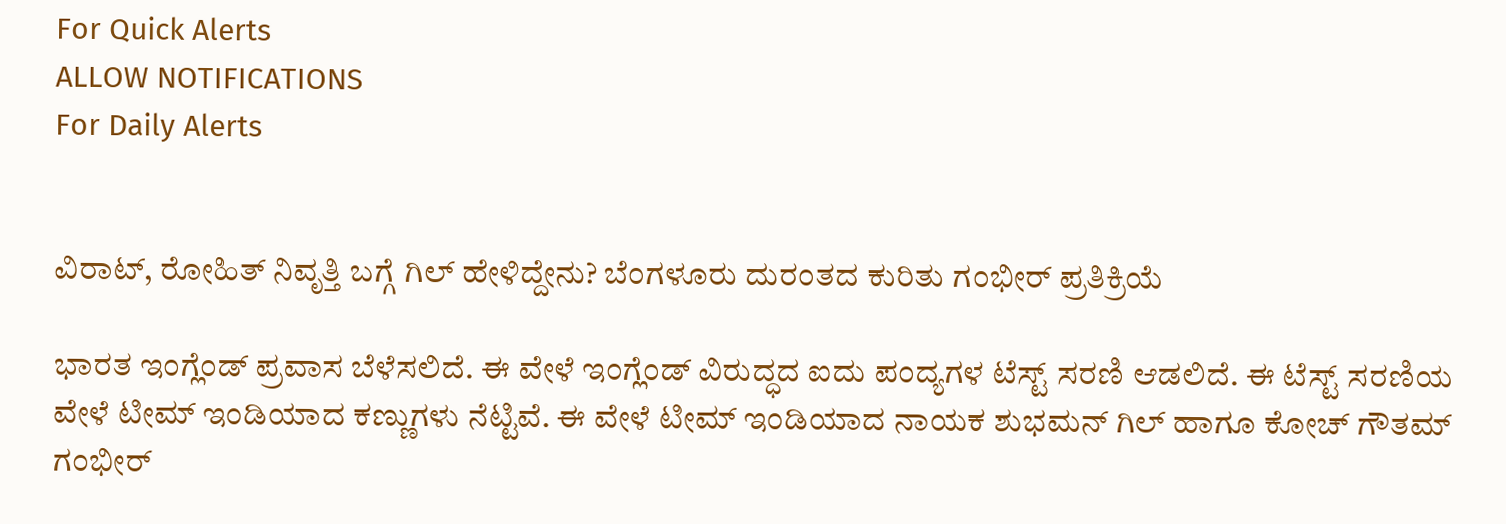For Quick Alerts
ALLOW NOTIFICATIONS
For Daily Alerts


ವಿರಾಟ್, ರೋಹಿತ್ ನಿವೃತ್ತಿ ಬಗ್ಗೆ ಗಿಲ್ ಹೇಳಿದ್ದೇನು? ಬೆಂಗಳೂರು ದುರಂತದ ಕುರಿತು ಗಂಭೀರ್ ಪ್ರತಿಕ್ರಿಯೆ

ಭಾರತ ಇಂಗ್ಲೆಂಡ್ ಪ್ರವಾಸ ಬೆಳೆಸಲಿದೆ. ಈ ವೇಳೆ ಇಂಗ್ಲೆಂಡ್‌ ವಿರುದ್ಧದ ಐದು ಪಂದ್ಯಗಳ ಟೆಸ್ಟ್‌ ಸರಣಿ ಆಡಲಿದೆ. ಈ ಟೆಸ್ಟ್‌ ಸರಣಿಯ ವೇಳೆ ಟೀಮ್ ಇಂಡಿಯಾದ ಕಣ್ಣುಗಳು ನೆಟ್ಟಿವೆ. ಈ ವೇಳೆ ಟೀಮ್ ಇಂಡಿಯಾದ ನಾಯಕ ಶುಭಮನ್‌ ಗಿಲ್ ಹಾಗೂ ಕೋಚ್‌ ಗೌತಮ್‌ ಗಂಭೀರ್‌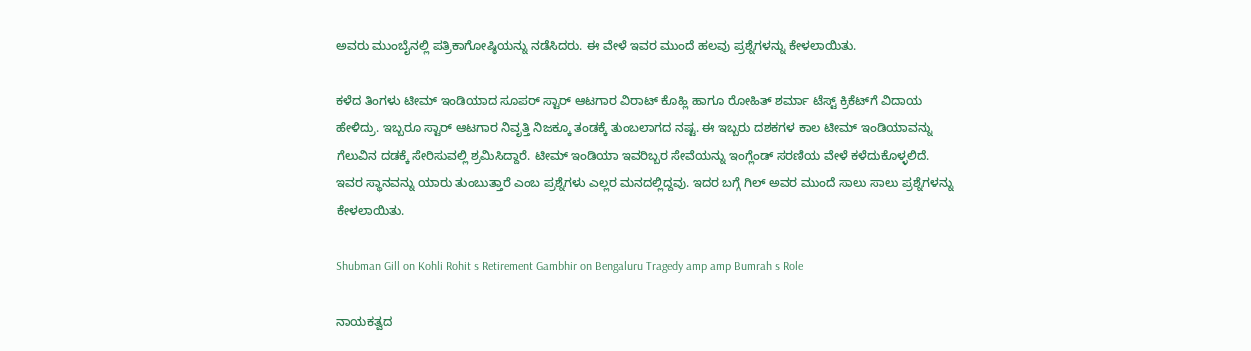ಅವರು ಮುಂಬೈನಲ್ಲಿ ಪತ್ರಿಕಾಗೋಷ್ಠಿಯನ್ನು ನಡೆಸಿದರು. ಈ ವೇಳೆ ಇವರ ಮುಂದೆ ಹಲವು ಪ್ರಶ್ನೆಗಳನ್ನು ಕೇಳಲಾಯಿತು.

ಕಳೆದ ತಿಂಗಳು ಟೀಮ್ ಇಂಡಿಯಾದ ಸೂಪರ್ ಸ್ಟಾರ್ ಆಟಗಾರ ವಿರಾಟ್ ಕೊಹ್ಲಿ ಹಾಗೂ ರೋಹಿತ್ ಶರ್ಮಾ ಟೆಸ್ಟ್ ಕ್ರಿಕೆಟ್‌ಗೆ ವಿದಾಯ ಹೇಳಿದ್ರು. ಇಬ್ಬರೂ ಸ್ಟಾರ್ ಆಟಗಾರ ನಿವೃತ್ತಿ ನಿಜಕ್ಕೂ ತಂಡಕ್ಕೆ ತುಂಬಲಾಗದ ನಷ್ಟ. ಈ ಇಬ್ಬರು ದಶಕಗಳ ಕಾಲ ಟೀಮ್ ಇಂಡಿಯಾವನ್ನು ಗೆಲುವಿನ ದಡಕ್ಕೆ ಸೇರಿಸುವಲ್ಲಿ ಶ್ರಮಿಸಿದ್ದಾರೆ. ಟೀಮ್ ಇಂಡಿಯಾ ಇವರಿಬ್ಬರ ಸೇವೆಯನ್ನು ಇಂಗ್ಲೆಂಡ್ ಸರಣಿಯ ವೇಳೆ ಕಳೆದುಕೊಳ್ಳಲಿದೆ. ಇವರ ಸ್ಥಾನವನ್ನು ಯಾರು ತುಂಬುತ್ತಾರೆ ಎಂಬ ಪ್ರಶ್ನೆಗಳು ಎಲ್ಲರ ಮನದಲ್ಲಿದ್ದವು. ಇದರ ಬಗ್ಗೆ ಗಿಲ್‌ ಅವರ ಮುಂದೆ ಸಾಲು ಸಾಲು ಪ್ರಶ್ನೆಗಳನ್ನು ಕೇಳಲಾಯಿತು.

Shubman Gill on Kohli Rohit s Retirement Gambhir on Bengaluru Tragedy amp amp Bumrah s Role

ನಾಯಕತ್ವದ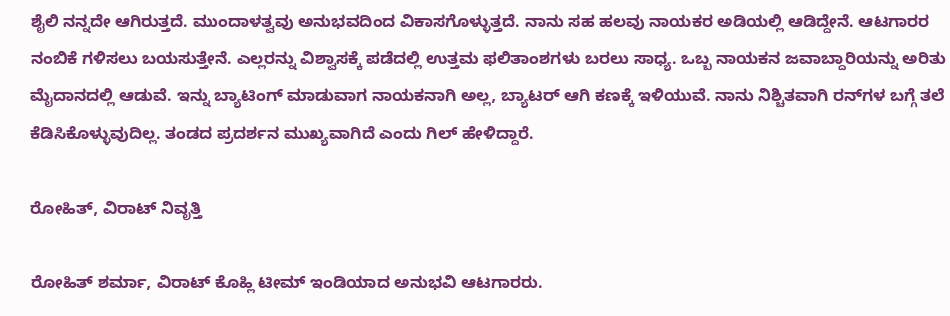ಶೈಲಿ ನನ್ನದೇ ಆಗಿರುತ್ತದೆ. ಮುಂದಾಳತ್ವವು ಅನುಭವದಿಂದ ವಿಕಾಸಗೊಳ್ಳುತ್ತದೆ. ನಾನು ಸಹ ಹಲವು ನಾಯಕರ ಅಡಿಯಲ್ಲಿ ಆಡಿದ್ದೇನೆ. ಆಟಗಾರರ ನಂಬಿಕೆ ಗಳಿಸಲು ಬಯಸುತ್ತೇನೆ. ಎಲ್ಲರನ್ನು ವಿಶ್ವಾಸಕ್ಕೆ ಪಡೆದಲ್ಲಿ ಉತ್ತಮ ಫಲಿತಾಂಶಗಳು ಬರಲು ಸಾಧ್ಯ. ಒಬ್ಬ ನಾಯಕನ ಜವಾಬ್ದಾರಿಯನ್ನು ಅರಿತು ಮೈದಾನದಲ್ಲಿ ಆಡುವೆ. ಇನ್ನು ಬ್ಯಾಟಿಂಗ್ ಮಾಡುವಾಗ ನಾಯಕನಾಗಿ ಅಲ್ಲ, ಬ್ಯಾಟರ್‌ ಆಗಿ ಕಣಕ್ಕೆ ಇಳಿಯುವೆ. ನಾನು ನಿಶ್ಚಿತವಾಗಿ ರನ್‌ಗಳ ಬಗ್ಗೆ ತಲೆ ಕೆಡಿಸಿಕೊಳ್ಳುವುದಿಲ್ಲ. ತಂಡದ ಪ್ರದರ್ಶನ ಮುಖ್ಯವಾಗಿದೆ ಎಂದು ಗಿಲ್ ಹೇಳಿದ್ದಾರೆ.

ರೋಹಿತ್, ವಿರಾಟ್ ನಿವೃತ್ತಿ

ರೋಹಿತ್ ಶರ್ಮಾ, ವಿರಾಟ್ ಕೊಹ್ಲಿ ಟೀಮ್ ಇಂಡಿಯಾದ ಅನುಭವಿ ಆಟಗಾರರು.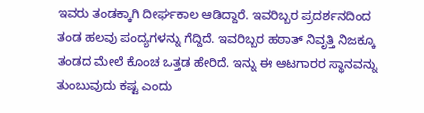ಇವರು ತಂಡಕ್ಕಾಗಿ ದೀರ್ಘಕಾಲ ಆಡಿದ್ದಾರೆ. ಇವರಿಬ್ಬರ ಪ್ರದರ್ಶನದಿಂದ ತಂಡ ಹಲವು ಪಂದ್ಯಗಳನ್ನು ಗೆದ್ದಿದೆ. ಇವರಿಬ್ಬರ ಹಠಾತ್ ನಿವೃತ್ತಿ ನಿಜಕ್ಕೂ ತಂಡದ ಮೇಲೆ ಕೊಂಚ ಒತ್ತಡ ಹೇರಿದೆ. ಇನ್ನು ಈ ಆಟಗಾರರ ಸ್ಥಾನವನ್ನು ತುಂಬುವುದು ಕಷ್ಟ ಎಂದು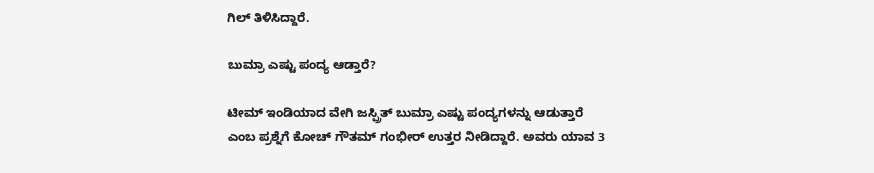ಗಿಲ್ ತಿಳಿಸಿದ್ದಾರೆ.

ಬುಮ್ರಾ ಎಷ್ಟು ಪಂದ್ಯ ಆಡ್ತಾರೆ?

ಟೀಮ್ ಇಂಡಿಯಾದ ವೇಗಿ ಜಸ್ಪ್ರಿತ್ ಬುಮ್ರಾ ಎಷ್ಟು ಪಂದ್ಯಗಳನ್ನು ಆಡುತ್ತಾರೆ ಎಂಬ ಪ್ರಶ್ನೆಗೆ ಕೋಚ್‌ ಗೌತಮ್‌ ಗಂಭೀರ್ ಉತ್ತರ ನೀಡಿದ್ದಾರೆ. ಅವರು ಯಾವ 3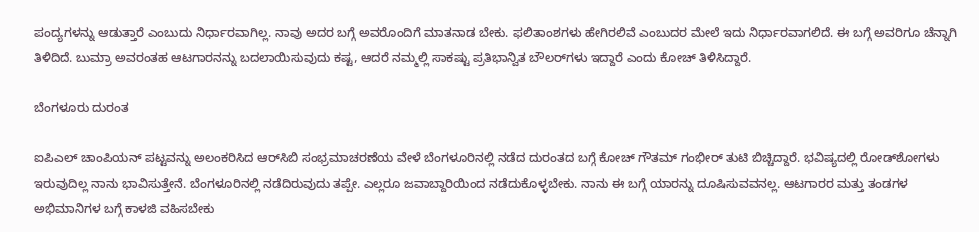ಪಂದ್ಯಗಳನ್ನು ಆಡುತ್ತಾರೆ ಎಂಬುದು ನಿರ್ಧಾರವಾಗಿಲ್ಲ. ನಾವು ಅದರ ಬಗ್ಗೆ ಅವರೊಂದಿಗೆ ಮಾತನಾಡ ಬೇಕು. ಫಲಿತಾಂಶಗಳು ಹೇಗಿರಲಿವೆ ಎಂಬುದರ ಮೇಲೆ ಇದು ನಿರ್ಧಾರವಾಗಲಿದೆ. ಈ ಬಗ್ಗೆ ಅವರಿಗೂ ಚೆನ್ನಾಗಿ ತಿಳಿದಿದೆ. ಬುಮ್ರಾ ಅವರಂತಹ ಆಟಗಾರನನ್ನು ಬದಲಾಯಿಸುವುದು ಕಷ್ಟ, ಆದರೆ ನಮ್ಮಲ್ಲಿ ಸಾಕಷ್ಟು ಪ್ರತಿಭಾನ್ವಿತ ಬೌಲರ್‌ಗಳು ಇದ್ದಾರೆ ಎಂದು ಕೋಚ್‌ ತಿಳಿಸಿದ್ದಾರೆ.

ಬೆಂಗಳೂರು ದುರಂತ

ಐಪಿಎಲ್‌ ಚಾಂಪಿಯನ್‌ ಪಟ್ಟವನ್ನು ಅಲಂಕರಿಸಿದ ಆರ್‌ಸಿಬಿ ಸಂಭ್ರಮಾಚರಣೆಯ ವೇಳೆ ಬೆಂಗಳೂರಿನಲ್ಲಿ ನಡೆದ ದುರಂತದ ಬಗ್ಗೆ ಕೋಚ್‌ ಗೌತಮ್‌ ಗಂಭೀರ್ ತುಟಿ ಬಿಚ್ಚಿದ್ದಾರೆ. ಭವಿಷ್ಯದಲ್ಲಿ ರೋಡ್‌ಶೋಗಳು ಇರುವುದಿಲ್ಲ ನಾನು ಭಾವಿಸುತ್ತೇನೆ. ಬೆಂಗಳೂರಿನಲ್ಲಿ ನಡೆದಿರುವುದು ತಪ್ಪೇ. ಎಲ್ಲರೂ ಜವಾಬ್ದಾರಿಯಿಂದ ನಡೆದುಕೊಳ್ಳಬೇಕು. ನಾನು ಈ ಬಗ್ಗೆ ಯಾರನ್ನು ದೂಷಿಸುವವನಲ್ಲ. ಆಟಗಾರರ ಮತ್ತು ತಂಡಗಳ ಅಭಿಮಾನಿಗಳ ಬಗ್ಗೆ ಕಾಳಜಿ ವಹಿಸಬೇಕು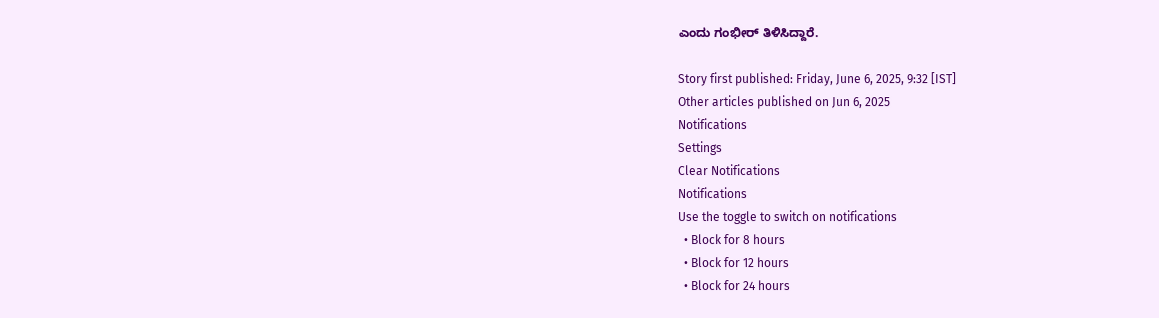ಎಂದು ಗಂಭೀರ್ ತಿಳಿಸಿದ್ದಾರೆ.

Story first published: Friday, June 6, 2025, 9:32 [IST]
Other articles published on Jun 6, 2025
Notifications
Settings
Clear Notifications
Notifications
Use the toggle to switch on notifications
  • Block for 8 hours
  • Block for 12 hours
  • Block for 24 hours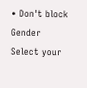• Don't block
Gender
Select your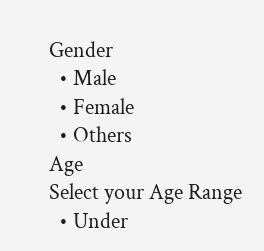Gender
  • Male
  • Female
  • Others
Age
Select your Age Range
  • Under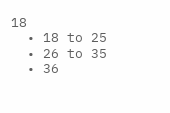18
  • 18 to 25
  • 26 to 35
  • 36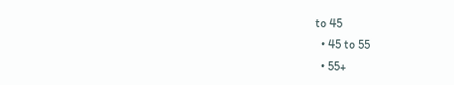to 45
  • 45 to 55
  • 55+